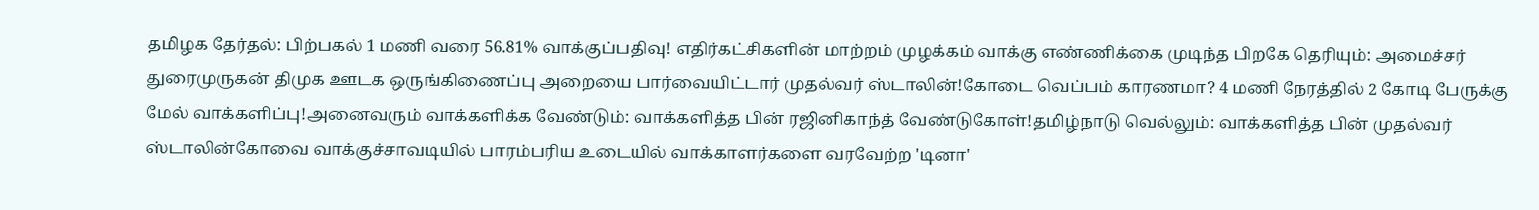தமிழக தேர்தல்: பிற்பகல் 1 மணி வரை 56.81% வாக்குப்பதிவு! எதிர்கட்சிகளின் மாற்றம் முழக்கம் வாக்கு எண்ணிக்கை முடிந்த பிறகே தெரியும்: அமைச்சர் துரைமுருகன் திமுக ஊடக ஒருங்கிணைப்பு அறையை பார்வையிட்டார் முதல்வர் ஸ்டாலின்!கோடை வெப்பம் காரணமா? 4 மணி நேரத்தில் 2 கோடி பேருக்கு மேல் வாக்களிப்பு!அனைவரும் வாக்களிக்க வேண்டும்: வாக்களித்த பின் ரஜினிகாந்த் வேண்டுகோள்!தமிழ்நாடு வெல்லும்: வாக்களித்த பின் முதல்வர் ஸ்டாலின்கோவை வாக்குச்சாவடியில் பாரம்பரிய உடையில் வாக்காளர்களை வரவேற்ற 'டினா'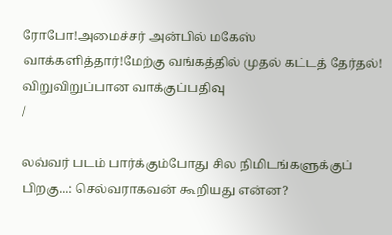ரோபோ!அமைச்சர் அன்பில் மகேஸ் வாக்களித்தார்!மேற்கு வங்கத்தில் முதல் கட்டத் தேர்தல்! விறுவிறுப்பான வாக்குப்பதிவு
/

லவ்வர் படம் பார்க்கும்போது சில நிமிடங்களுக்குப் பிறகு...: செல்வராகவன் கூறியது என்ன?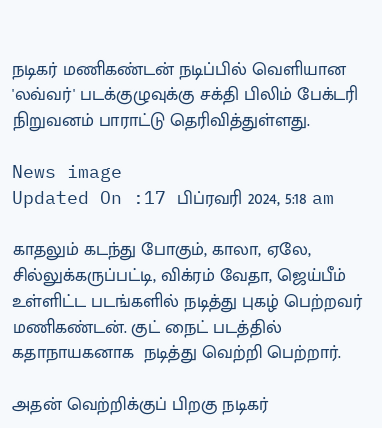நடிகர் மணிகண்டன் நடிப்பில் வெளியான 'லவ்வர்' படக்குழுவுக்கு சக்தி பிலிம் பேக்டரி நிறுவனம் பாராட்டு தெரிவித்துள்ளது.

News image
Updated On :17 பிப்ரவரி 2024, 5:18 am

காதலும் கடந்து போகும், காலா, ஏலே, சில்லுக்கருப்பட்டி, விக்ரம் வேதா, ஜெய்பீம் உள்ளிட்ட படங்களில் நடித்து புகழ் பெற்றவர் மணிகண்டன். குட் நைட் படத்தில் கதாநாயகனாக  நடித்து வெற்றி பெற்றார்.

அதன் வெற்றிக்குப் பிறகு நடிகர்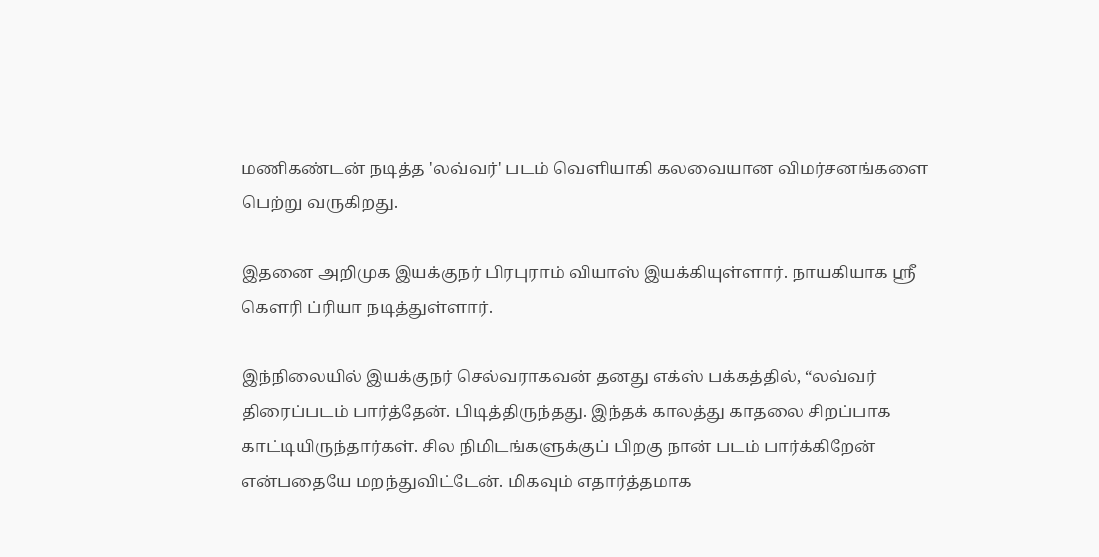மணிகண்டன் நடித்த 'லவ்வர்' படம் வெளியாகி கலவையான விமர்சனங்களை பெற்று வருகிறது.

இதனை அறிமுக இயக்குநர் பிரபுராம் வியாஸ் இயக்கியுள்ளார். நாயகியாக ஸ்ரீ கௌரி ப்ரியா நடித்துள்ளார்.

இந்நிலையில் இயக்குநர் செல்வராகவன் தனது எக்ஸ் பக்கத்தில், “லவ்வர் திரைப்படம் பார்த்தேன். பிடித்திருந்தது. இந்தக் காலத்து காதலை சிறப்பாக காட்டியிருந்தார்கள். சில நிமிடங்களுக்குப் பிறகு நான் படம் பார்க்கிறேன் என்பதையே மறந்துவிட்டேன். மிகவும் எதார்த்தமாக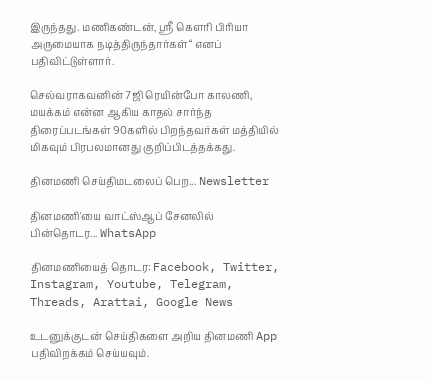இருந்தது. மணிகண்டன், ஸ்ரீ கௌரி பிரியா அருமையாக நடித்திருந்தார்கள்“ எனப் பதிவிட்டுள்ளார்.

செல்வராகவனின் 7ஜி ரெயின்போ காலணி, மயக்கம் என்ன ஆகிய காதல் சார்ந்த திரைப்படங்கள் 90களில் பிறந்தவர்கள் மத்தியில் மிகவும் பிரபலமானது குறிப்பிடத்தக்கது.

தினமணி செய்திமடலைப் பெற... Newsletter

தினமணி'யை வாட்ஸ்ஆப் சேனலில் பின்தொடர... WhatsApp

தினமணியைத் தொடர: Facebook, Twitter, Instagram, Youtube, Telegram, Threads, Arattai, Google News

உடனுக்குடன் செய்திகளை அறிய தினமணி App பதிவிறக்கம் செய்யவும்.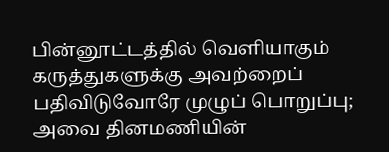பின்னூட்டத்தில் வெளியாகும் கருத்துகளுக்கு அவற்றைப் பதிவிடுவோரே முழுப் பொறுப்பு; அவை தினமணியின்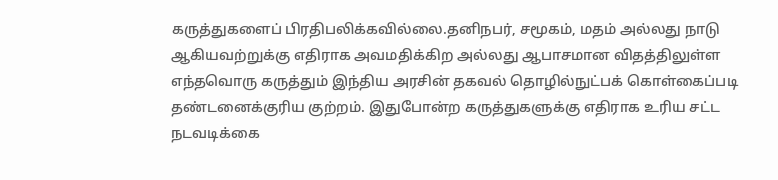கருத்துகளைப் பிரதிபலிக்கவில்லை.தனிநபர், சமூகம், மதம் அல்லது நாடு ஆகியவற்றுக்கு எதிராக அவமதிக்கிற அல்லது ஆபாசமான விதத்திலுள்ள எந்தவொரு கருத்தும் இந்திய அரசின் தகவல் தொழில்நுட்பக் கொள்கைப்படி தண்டனைக்குரிய குற்றம். இதுபோன்ற கருத்துகளுக்கு எதிராக உரிய சட்ட நடவடிக்கை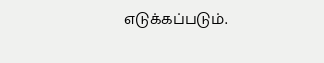எடுக்கப்படும்.